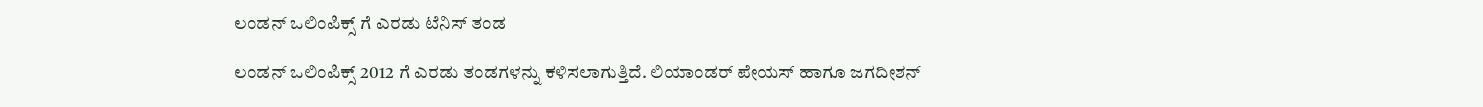ಲಂಡನ್ ಒಲಿಂಪಿಕ್ಸ್ ಗೆ ಎರಡು ಟೆನಿಸ್ ತಂಡ

ಲಂಡನ್ ಒಲಿಂಪಿಕ್ಸ್ 2012 ಗೆ ಎರಡು ತಂಡಗಳನ್ನು ಕಳಿಸಲಾಗುತ್ತಿದೆ. ಲಿಯಾಂಡರ್ ಪೇಯಸ್ ಹಾಗೂ ಜಗದೀಶನ್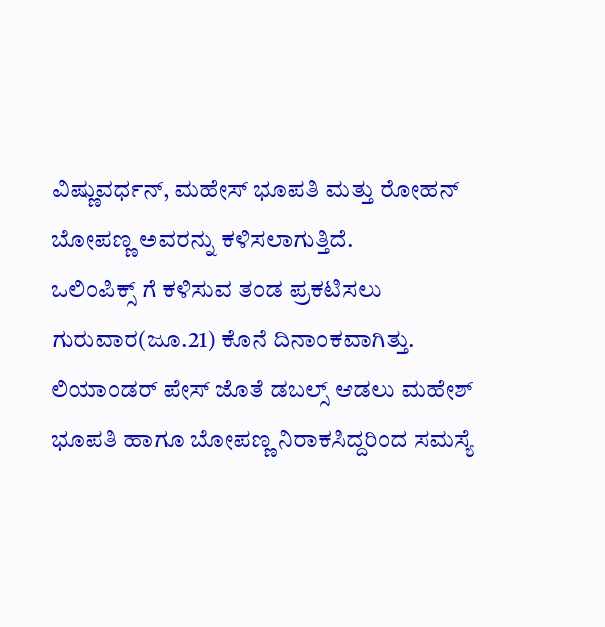ವಿಷ್ಣುವರ್ಧನ್, ಮಹೇಸ್ ಭೂಪತಿ ಮತ್ತು ರೋಹನ್ ಬೋಪಣ್ಣ ಅವರನ್ನು ಕಳಿಸಲಾಗುತ್ತಿದೆ.
ಒಲಿಂಪಿಕ್ಸ್ ಗೆ ಕಳಿಸುವ ತಂಡ ಪ್ರಕಟಿಸಲು ಗುರುವಾರ(ಜೂ.21) ಕೊನೆ ದಿನಾಂಕವಾಗಿತ್ತು. ಲಿಯಾಂಡರ್ ಪೇಸ್ ಜೊತೆ ಡಬಲ್ಸ್ ಆಡಲು ಮಹೇಶ್ ಭೂಪತಿ ಹಾಗೂ ಬೋಪಣ್ಣ ನಿರಾಕಸಿದ್ದರಿಂದ ಸಮಸ್ಯೆ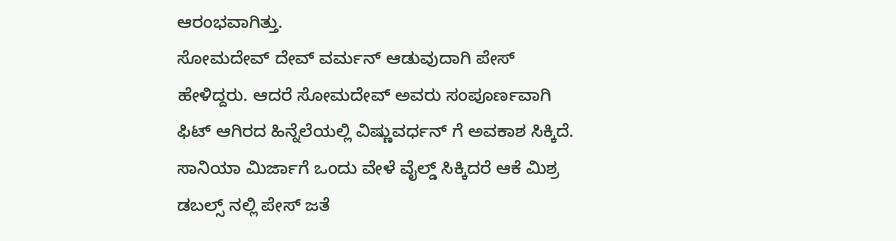ಆರಂಭವಾಗಿತ್ತು.
ಸೋಮದೇವ್ ದೇವ್ ವರ್ಮನ್ ಆಡುವುದಾಗಿ ಪೇಸ್ ಹೇಳಿದ್ದರು. ಆದರೆ ಸೋಮದೇವ್ ಅವರು ಸಂಪೂರ್ಣವಾಗಿ ಫಿಟ್ ಆಗಿರದ ಹಿನ್ನೆಲೆಯಲ್ಲಿ ವಿಷ್ಣುವರ್ಧನ್ ಗೆ ಅವಕಾಶ ಸಿಕ್ಕಿದೆ. ಸಾನಿಯಾ ಮಿರ್ಜಾಗೆ ಒಂದು ವೇಳೆ ವೈಲ್ಡ್ ಸಿಕ್ಕಿದರೆ ಆಕೆ ಮಿಶ್ರ ಡಬಲ್ಸ್ ನಲ್ಲಿ ಪೇಸ್ ಜತೆ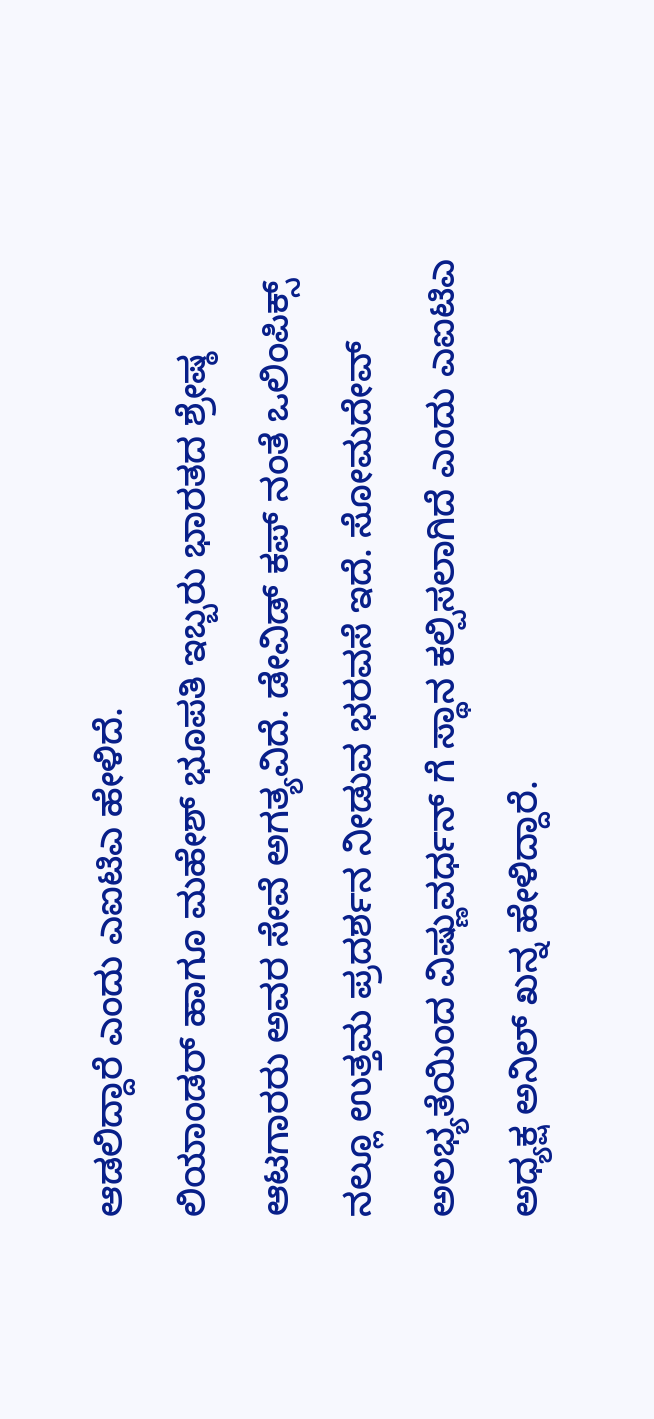ಆಡಲಿದ್ದಾರೆ ಎಂದು ಎಐಟಿಎ ಹೇಳಿದೆ.
ಲಿಯಾಂಡರ್ ಹಾಗೂ ಮಹೇಶ್ ಭೂಪತಿ ಇಬ್ಬರು ಭಾರತದ ಶ್ರೇಷ್ಠ ಆಟಗಾರರು ಅವರ ಸೇವೆ ಅಗತ್ಯವಿದೆ. ಡೇವಿಡ್ ಕಪ್ ನಂತೆ ಒಲಿಂಪಿಕ್ಸ್ ನಲ್ಲೂ ಉತ್ತಮ ಪ್ರದರ್ಶನ ನೀಡುವ ಭರವಸೆ ಇದೆ. ಸೋಮದೇವ್ ಅಲಭ್ಯತೆಯಿಂದ ವಿಷ್ಣುವರ್ಧನ್ ಗೆ ಸ್ಥಾನ ಕಲ್ಪಿಸಲಾಗಿದೆ ಎಂದು ಎಐಟಿಎ ಅಧ್ಯಕ್ಷ ಅನಿಲ್ ಖನ್ನ ಹೇಳಿದ್ದಾರೆ.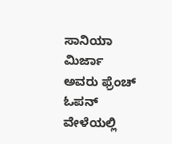ಸಾನಿಯಾ ಮಿರ್ಜಾ ಅವರು ಫ್ರೆಂಚ್ ಓಪನ್ ವೇಳೆಯಲ್ಲಿ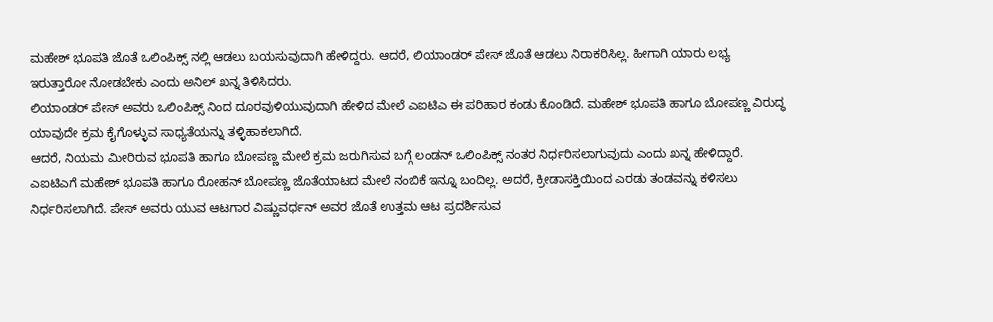ಮಹೇಶ್ ಭೂಪತಿ ಜೊತೆ ಒಲಿಂಪಿಕ್ಸ್ ನಲ್ಲಿ ಆಡಲು ಬಯಸುವುದಾಗಿ ಹೇಳಿದ್ದರು. ಆದರೆ, ಲಿಯಾಂಡರ್ ಪೇಸ್ ಜೊತೆ ಆಡಲು ನಿರಾಕರಿಸಿಲ್ಲ. ಹೀಗಾಗಿ ಯಾರು ಲಭ್ಯ ಇರುತ್ತಾರೋ ನೋಡಬೇಕು ಎಂದು ಅನಿಲ್ ಖನ್ನ ತಿಳಿಸಿದರು.
ಲಿಯಾಂಡರ್ ಪೇಸ್ ಅವರು ಒಲಿಂಪಿಕ್ಸ್ ನಿಂದ ದೂರವುಳಿಯುವುದಾಗಿ ಹೇಳಿದ ಮೇಲೆ ಎಐಟಿಎ ಈ ಪರಿಹಾರ ಕಂಡು ಕೊಂಡಿದೆ. ಮಹೇಶ್ ಭೂಪತಿ ಹಾಗೂ ಬೋಪಣ್ಣ ವಿರುದ್ಧ ಯಾವುದೇ ಕ್ರಮ ಕೈಗೊಳ್ಳುವ ಸಾಧ್ಯತೆಯನ್ನು ತಳ್ಳಿಹಾಕಲಾಗಿದೆ.
ಆದರೆ, ನಿಯಮ ಮೀರಿರುವ ಭೂಪತಿ ಹಾಗೂ ಬೋಪಣ್ಣ ಮೇಲೆ ಕ್ರಮ ಜರುಗಿಸುವ ಬಗ್ಗೆ ಲಂಡನ್ ಒಲಿಂಪಿಕ್ಸ್ ನಂತರ ನಿರ್ಧರಿಸಲಾಗುವುದು ಎಂದು ಖನ್ನ ಹೇಳಿದ್ದಾರೆ.
ಎಐಟಿಎಗೆ ಮಹೇಶ್ ಭೂಪತಿ ಹಾಗೂ ರೋಹನ್ ಬೋಪಣ್ಣ ಜೊತೆಯಾಟದ ಮೇಲೆ ನಂಬಿಕೆ ಇನ್ನೂ ಬಂದಿಲ್ಲ. ಅದರೆ, ಕ್ರೀಡಾಸಕ್ತಿಯಿಂದ ಎರಡು ತಂಡವನ್ನು ಕಳಿಸಲು ನಿರ್ಧರಿಸಲಾಗಿದೆ. ಪೇಸ್ ಅವರು ಯುವ ಆಟಗಾರ ವಿಷ್ಣುವರ್ಧನ್ ಅವರ ಜೊತೆ ಉತ್ತಮ ಆಟ ಪ್ರದರ್ಶಿಸುವ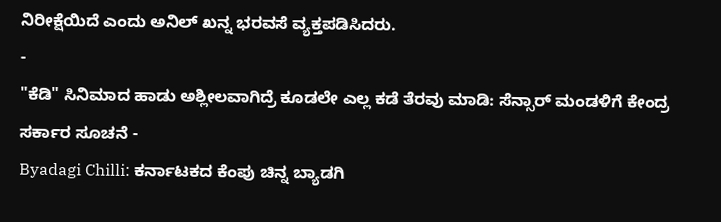ನಿರೀಕ್ಷೆಯಿದೆ ಎಂದು ಅನಿಲ್ ಖನ್ನ ಭರವಸೆ ವ್ಯಕ್ತಪಡಿಸಿದರು.
-
"ಕೆಡಿ" ಸಿನಿಮಾದ ಹಾಡು ಅಶ್ಲೀಲವಾಗಿದ್ರೆ ಕೂಡಲೇ ಎಲ್ಲ ಕಡೆ ತೆರವು ಮಾಡಿ: ಸೆನ್ಸಾರ್ ಮಂಡಳಿಗೆ ಕೇಂದ್ರ ಸರ್ಕಾರ ಸೂಚನೆ -
Byadagi Chilli: ಕರ್ನಾಟಕದ ಕೆಂಪು ಚಿನ್ನ ಬ್ಯಾಡಗಿ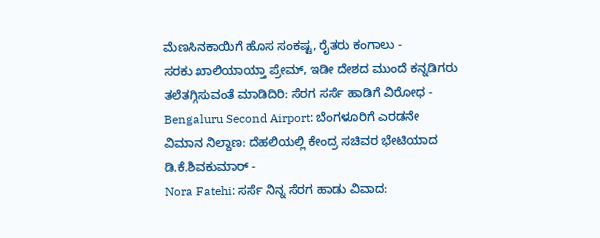ಮೆಣಸಿನಕಾಯಿಗೆ ಹೊಸ ಸಂಕಷ್ಟ, ರೈತರು ಕಂಗಾಲು -
ಸರಕು ಖಾಲಿಯಾಯ್ತಾ ಪ್ರೇಮ್, ಇಡೀ ದೇಶದ ಮುಂದೆ ಕನ್ನಡಿಗರು ತಲೆತಗ್ಗಿಸುವಂತೆ ಮಾಡಿದಿರಿ: ಸೆರಗ ಸರ್ಸೆ ಹಾಡಿಗೆ ವಿರೋಧ -
Bengaluru Second Airport: ಬೆಂಗಳೂರಿಗೆ ಎರಡನೇ ವಿಮಾನ ನಿಲ್ದಾಣ: ದೆಹಲಿಯಲ್ಲಿ ಕೇಂದ್ರ ಸಚಿವರ ಭೇಟಿಯಾದ ಡಿ.ಕೆ.ಶಿವಕುಮಾರ್ -
Nora Fatehi: ಸರ್ಸೆ ನಿನ್ನ ಸೆರಗ ಹಾಡು ವಿವಾದ: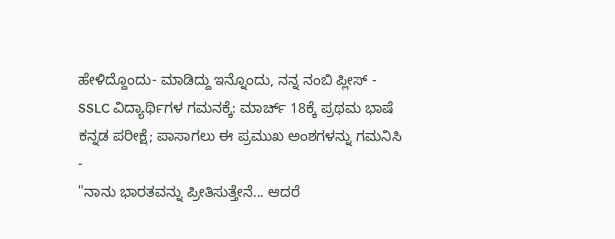ಹೇಳಿದ್ದೊಂದು- ಮಾಡಿದ್ದು ಇನ್ನೊಂದು, ನನ್ನ ನಂಬಿ ಪ್ಲೀಸ್ -
SSLC ವಿದ್ಯಾರ್ಥಿಗಳ ಗಮನಕ್ಕೆ: ಮಾರ್ಚ್ 18ಕ್ಕೆ ಪ್ರಥಮ ಭಾಷೆ ಕನ್ನಡ ಪರೀಕ್ಷೆ; ಪಾಸಾಗಲು ಈ ಪ್ರಮುಖ ಅಂಶಗಳನ್ನು ಗಮನಿಸಿ -
"ನಾನು ಭಾರತವನ್ನು ಪ್ರೀತಿಸುತ್ತೇನೆ... ಆದರೆ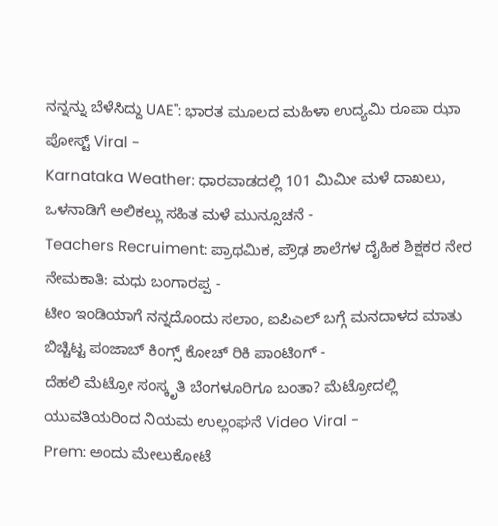ನನ್ನನ್ನು ಬೆಳೆಸಿದ್ದು UAE": ಭಾರತ ಮೂಲದ ಮಹಿಳಾ ಉದ್ಯಮಿ ರೂಪಾ ಝಾ ಪೋಸ್ಟ್ Viral -
Karnataka Weather: ಧಾರವಾಡದಲ್ಲಿ 101 ಮಿಮೀ ಮಳೆ ದಾಖಲು, ಒಳನಾಡಿಗೆ ಅಲಿಕಲ್ಲು ಸಹಿತ ಮಳೆ ಮುನ್ಸೂಚನೆ -
Teachers Recruiment: ಪ್ರಾಥಮಿಕ, ಪ್ರೌಢ ಶಾಲೆಗಳ ದೈಹಿಕ ಶಿಕ್ಷಕರ ನೇರ ನೇಮಕಾತಿ: ಮಧು ಬಂಗಾರಪ್ಪ -
ಟೀಂ ಇಂಡಿಯಾಗೆ ನನ್ನದೊಂದು ಸಲಾಂ, ಐಪಿಎಲ್ ಬಗ್ಗೆ ಮನದಾಳದ ಮಾತು ಬಿಚ್ಚಿಟ್ಟ ಪಂಜಾಬ್ ಕಿಂಗ್ಸ್ ಕೋಚ್ ರಿಕಿ ಪಾಂಟಿಂಗ್ -
ದೆಹಲಿ ಮೆಟ್ರೋ ಸಂಸ್ಕೃತಿ ಬೆಂಗಳೂರಿಗೂ ಬಂತಾ? ಮೆಟ್ರೋದಲ್ಲಿ ಯುವತಿಯರಿಂದ ನಿಯಮ ಉಲ್ಲಂಘನೆ Video Viral -
Prem: ಅಂದು ಮೇಲುಕೋಟೆ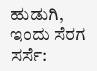ಹುಡುಗಿ, ಇಂದು ಸೆರಗ ಸರ್ಸೆ: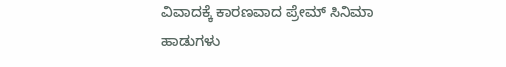ವಿವಾದಕ್ಕೆ ಕಾರಣವಾದ ಪ್ರೇಮ್ ಸಿನಿಮಾ ಹಾಡುಗಳು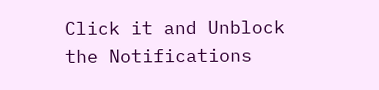Click it and Unblock the Notifications